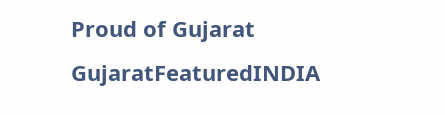Proud of Gujarat
GujaratFeaturedINDIA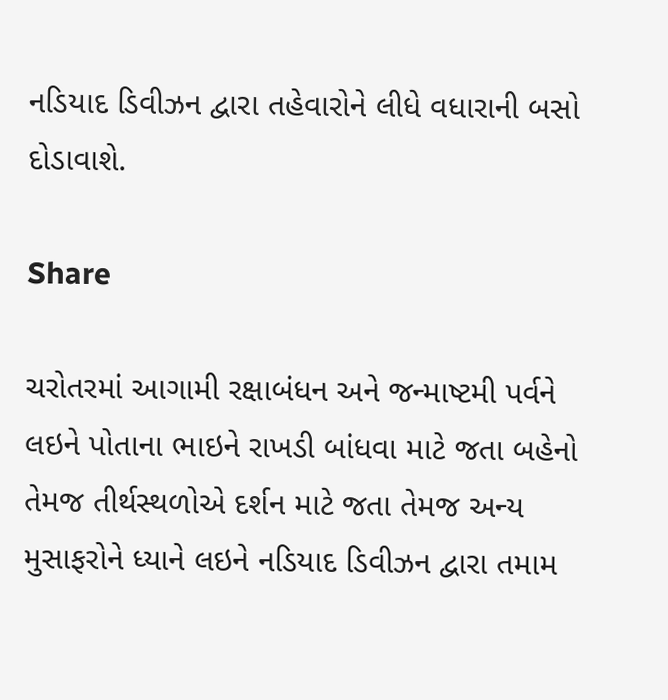નડિયાદ ડિવીઝન દ્વારા તહેવારોને લીધે વધારાની બસો દોડાવાશે.

Share

ચરોતરમાં આગામી રક્ષાબંધન અને જન્માષ્ટમી પર્વને લઇને પોતાના ભાઇને રાખડી બાંધવા માટે જતા બહેનો તેમજ તીર્થસ્થળોએ દર્શન માટે જતા તેમજ અન્ય મુસાફરોને ધ્યાને લઇને નડિયાદ ડિવીઝન દ્વારા તમામ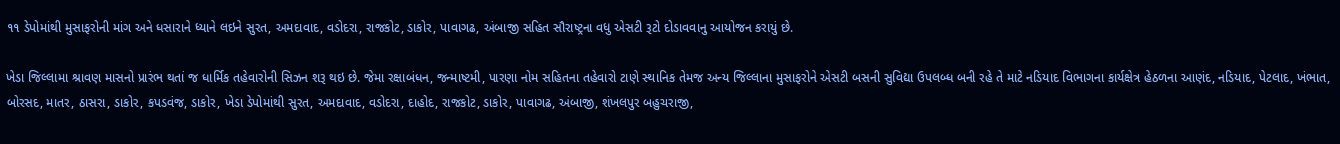૧૧ ડેપોમાંથી મુસાફરોની માંગ અને ધસારાને ધ્યાને લઇને સુરત, અમદાવાદ, વડોદરા, રાજકોટ, ડાકોર, પાવાગઢ, અંબાજી સહિત સૌરાષ્ટ્રના વધુ એસટી રૂટો દોડાવવાનુ આયોજન કરાયું છે.

ખેડા જિલ્લામા શ્રાવણ માસનો પ્રારંભ થતાં જ ધાર્મિક તહેવારોની સિઝન શરૂ થઇ છે. જેમા રક્ષાબંધન, જન્માષ્ટમી, પારણા નોમ સહિતના તહેવારો ટાણે સ્થાનિક તેમજ અન્ય જિલ્લાના મુસાફરોને એસટી બસની સુવિદ્યા ઉપલબ્ધ બની રહે તે માટે નડિયાદ વિભાગના કાર્યક્ષેત્ર હેઠળના આણંદ, નડિયાદ, પેટલાદ, ખંભાત, બોરસદ, માતર, ઠાસરા, ડાકોર, કપડવંજ, ડાકોર, ખેડા ડેપોમાંથી સુરત, અમદાવાદ, વડોદરા, દાહોદ, રાજકોટ, ડાકોર, પાવાગઢ, અંબાજી, શંખલપુર બહુચરાજી,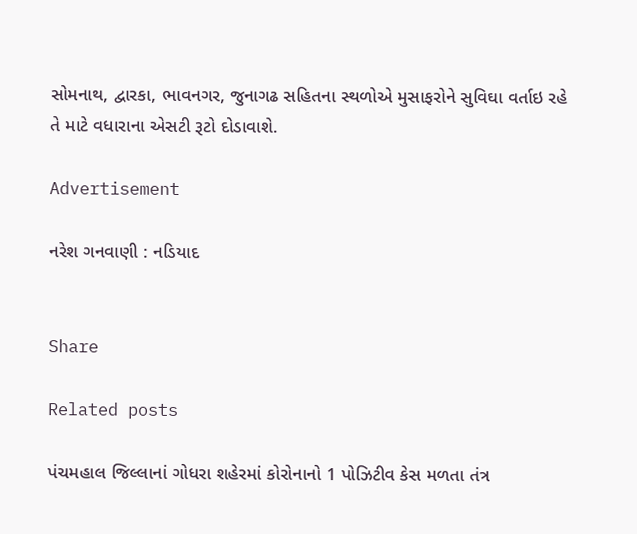સોમનાથ, દ્વારકા, ભાવનગર, જુનાગઢ સહિતના સ્થળોએ મુસાફરોને સુવિઘા વર્તાઇ રહે તે માટે વધારાના એસટી રૂટો દોડાવાશે.

Advertisement

નરેશ ગનવાણી : નડિયાદ


Share

Related posts

પંચમહાલ જિલ્લાનાં ગોધરા શહેરમાં કોરોનાનો 1 પોઝિટીવ કેસ મળતા તંત્ર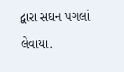દ્વારા સઘન પગલાં લેવાયા.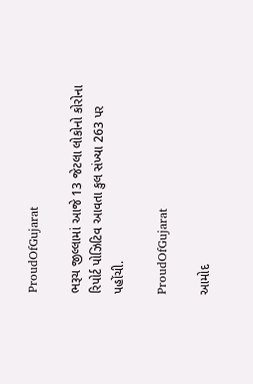ProudOfGujarat

ભરૂચ જીલ્લામાં આજે 13 જેટલા લોકોનો કોરોના રિપોર્ટ પોઝિટિવ આવતા કુલ સંખ્યા 263 પર પહોંચી.

ProudOfGujarat

આમોદ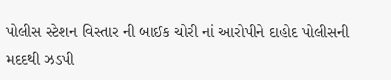પોલીસ સ્ટેશન વિસ્તાર ની બાઈક ચોરી નાં આરોપીને દાહોદ પોલીસની મદદથી ઝડપી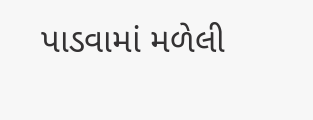પાડવામાં મળેલી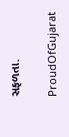સફળતા.

ProudOfGujarat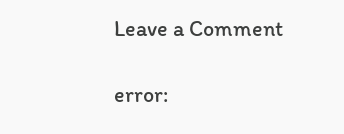Leave a Comment

error: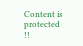Content is protected !!